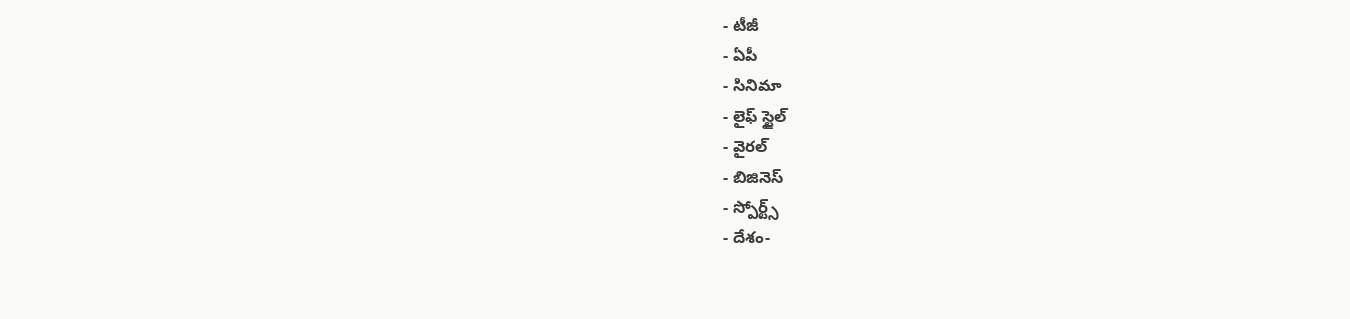- టీజీ
- ఏపీ
- సినిమా
- లైఫ్ స్టైల్
- వైరల్
- బిజినెస్
- స్పోర్ట్స్
- దేశం-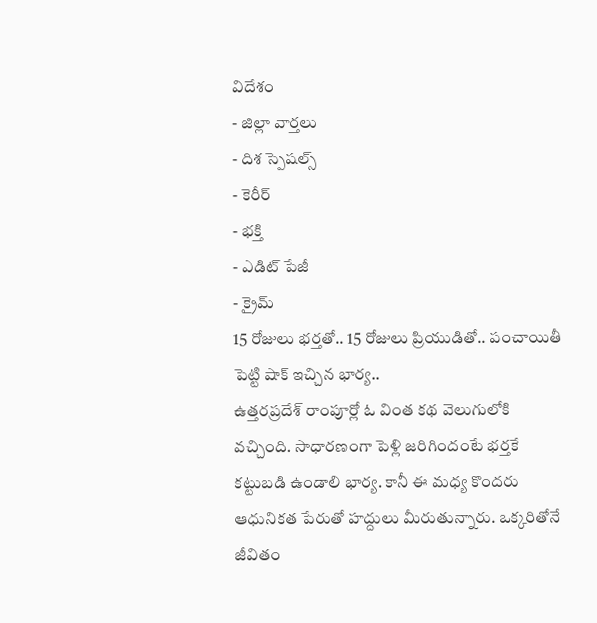విదేశం
- జిల్లా వార్తలు
- దిశ స్పెషల్స్
- కెరీర్
- భక్తి
- ఎడిట్ పేజీ
- క్రైమ్
15 రోజులు భర్తతో.. 15 రోజులు ప్రియుడితో.. పంచాయితీ పెట్టి షాక్ ఇచ్చిన భార్య..
ఉత్తరప్రదేశ్ రాంపూర్లో ఓ వింత కథ వెలుగులోకి వచ్చింది. సాధారణంగా పెళ్లి జరిగిందంటే భర్తకే కట్టుబడి ఉండాలి భార్య. కానీ ఈ మధ్య కొందరు ఆధునికత పేరుతో హద్దులు మీరుతున్నారు. ఒక్కరితోనే జీవితం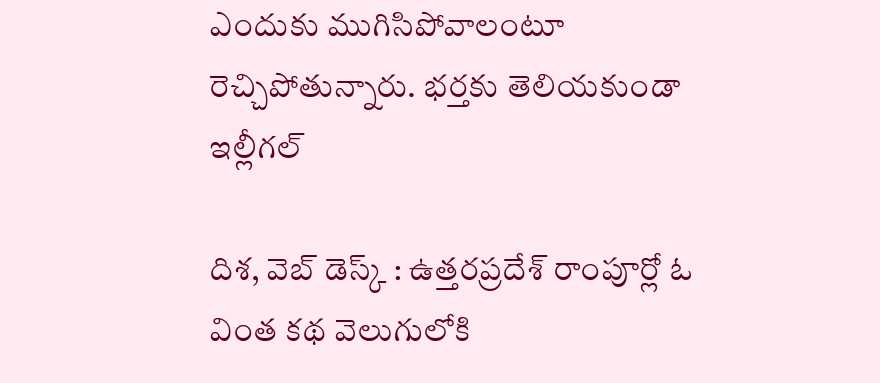ఎందుకు ముగిసిపోవాలంటూ రెచ్చిపోతున్నారు. భర్తకు తెలియకుండా ఇల్లీగల్

దిశ, వెబ్ డెస్క్ : ఉత్తరప్రదేశ్ రాంపూర్లో ఓ వింత కథ వెలుగులోకి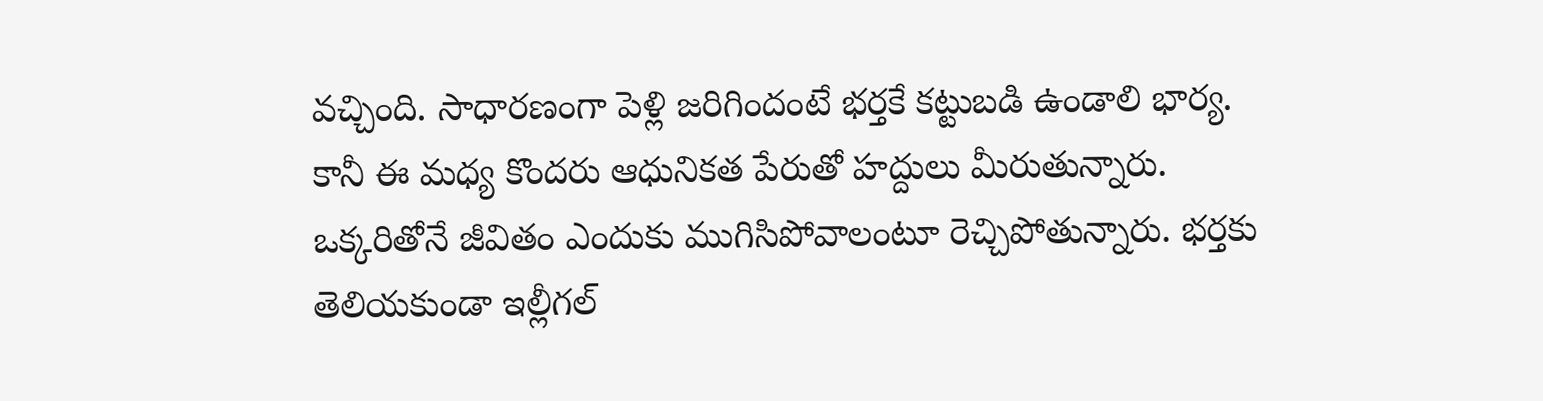వచ్చింది. సాధారణంగా పెళ్లి జరిగిందంటే భర్తకే కట్టుబడి ఉండాలి భార్య. కానీ ఈ మధ్య కొందరు ఆధునికత పేరుతో హద్దులు మీరుతున్నారు. ఒక్కరితోనే జీవితం ఎందుకు ముగిసిపోవాలంటూ రెచ్చిపోతున్నారు. భర్తకు తెలియకుండా ఇల్లీగల్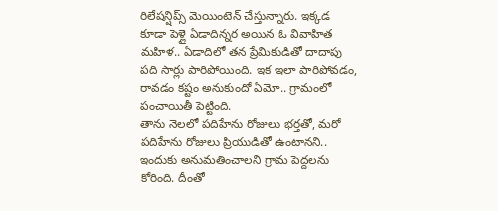రిలేషన్షిప్స్ మెయింటెన్ చేస్తున్నారు. ఇక్కడ కూడా పెళ్లై ఏడాదిన్నర అయిన ఓ వివాహిత మహిళ.. ఏడాదిలో తన ప్రేమికుడితో దాదాపు పది సార్లు పారిపోయింది. ఇక ఇలా పారిపోవడం, రావడం కష్టం అనుకుందో ఏమో.. గ్రామంలో పంచాయితీ పెట్టింది.
తాను నెలలో పదిహేను రోజులు భర్తతో, మరో పదిహేను రోజులు ప్రియుడితో ఉంటానని.. ఇందుకు అనుమతించాలని గ్రామ పెద్దలను కోరింది. దీంతో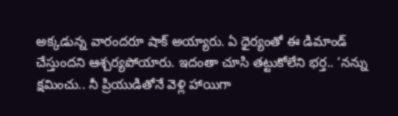అక్కడున్న వారందరూ షాక్ అయ్యారు. ఏ ధైర్యంతో ఈ డిమాండ్ చేస్తుందని ఆశ్చర్యపోయారు. ఇదంతా చూసి తట్టుకోలేని భర్త.. ‘నన్ను క్షమించు.. నీ ప్రియుడితోనే వెళ్లి హాయిగా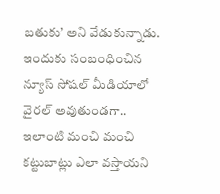బతుకు’ అని వేడుకున్నాడు. ఇందుకు సంబంధించిన న్యూస్ సోషల్ మీడియాలో వైరల్ అవుతుండగా.. ఇలాంటి మంచి మంచి కట్టుబాట్లు ఎలా వస్తాయని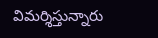విమర్శిస్తున్నారు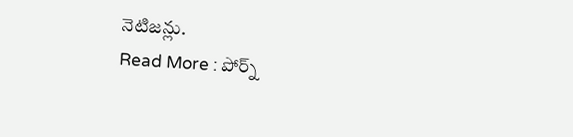నెటిజన్లు.
Read More : పోర్న్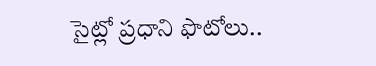సైట్లో ప్రధాని ఫొటోలు..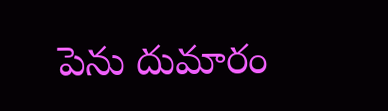పెను దుమారం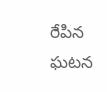రేపిన ఘటన